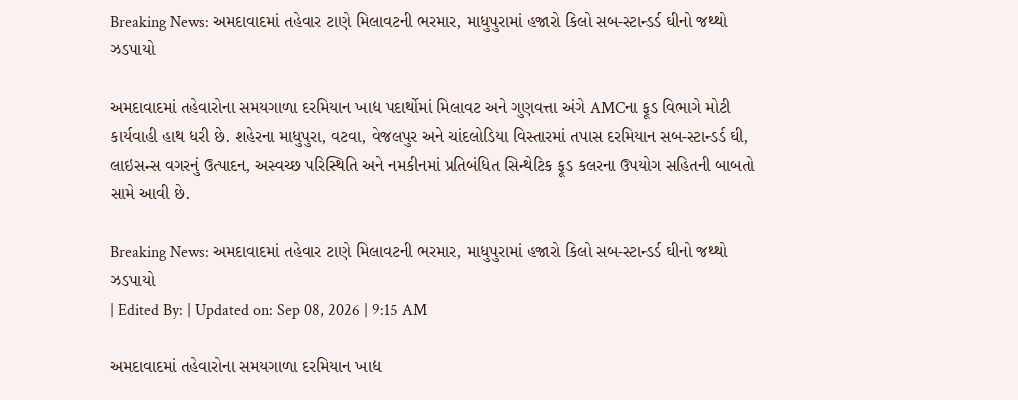Breaking News: અમદાવાદમાં તહેવાર ટાણે મિલાવટની ભરમાર, માધુપુરામાં હજારો કિલો સબ-સ્ટાન્ડર્ડ ઘીનો જથ્થો ઝડપાયો

અમદાવાદમાં તહેવારોના સમયગાળા દરમિયાન ખાદ્ય પદાર્થોમાં મિલાવટ અને ગુણવત્તા અંગે AMCના ફૂડ વિભાગે મોટી કાર્યવાહી હાથ ધરી છે. શહેરના માધુપુરા, વટવા, વેજલપુર અને ચાંદલોડિયા વિસ્તારમાં તપાસ દરમિયાન સબ-સ્ટાન્ડર્ડ ઘી, લાઇસન્સ વગરનું ઉત્પાદન, અસ્વચ્છ પરિસ્થિતિ અને નમકીનમાં પ્રતિબંધિત સિન્થેટિક ફૂડ કલરના ઉપયોગ સહિતની બાબતો સામે આવી છે.

Breaking News: અમદાવાદમાં તહેવાર ટાણે મિલાવટની ભરમાર, માધુપુરામાં હજારો કિલો સબ-સ્ટાન્ડર્ડ ઘીનો જથ્થો ઝડપાયો
| Edited By: | Updated on: Sep 08, 2026 | 9:15 AM

અમદાવાદમાં તહેવારોના સમયગાળા દરમિયાન ખાદ્ય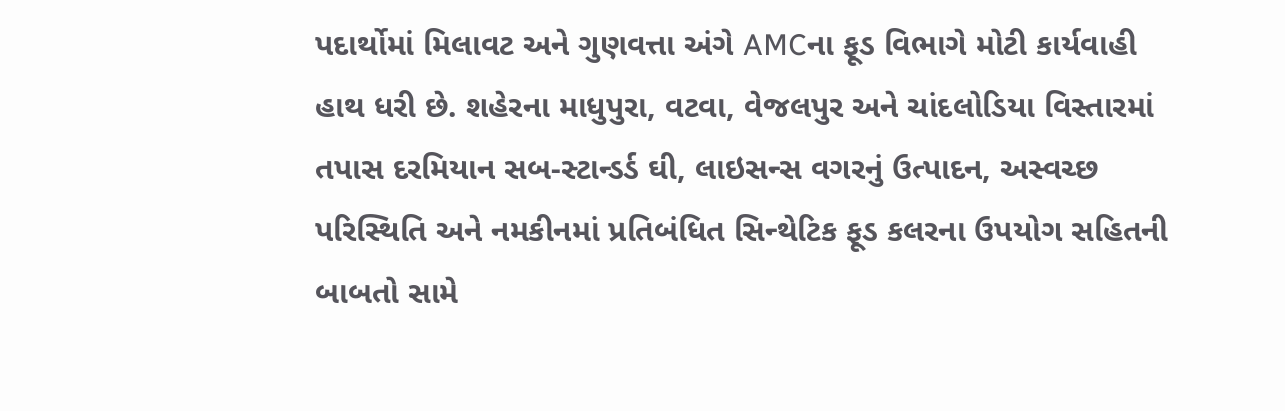પદાર્થોમાં મિલાવટ અને ગુણવત્તા અંગે AMCના ફૂડ વિભાગે મોટી કાર્યવાહી હાથ ધરી છે. શહેરના માધુપુરા, વટવા, વેજલપુર અને ચાંદલોડિયા વિસ્તારમાં તપાસ દરમિયાન સબ-સ્ટાન્ડર્ડ ઘી, લાઇસન્સ વગરનું ઉત્પાદન, અસ્વચ્છ પરિસ્થિતિ અને નમકીનમાં પ્રતિબંધિત સિન્થેટિક ફૂડ કલરના ઉપયોગ સહિતની બાબતો સામે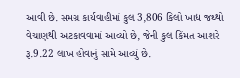આવી છે. સમગ્ર કાર્યવાહીમાં કુલ 3,806 કિલો ખાદ્ય જથ્થો વેચાણથી અટકાવવામાં આવ્યો છે, જેની કુલ કિંમત આશરે રૂ.9.22 લાખ હોવાનું સામે આવ્યું છે.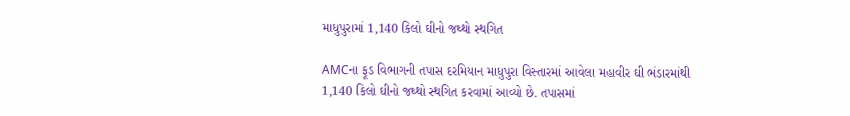માધુપુરામાં 1,140 કિલો ઘીનો જથ્થો સ્થગિત

AMCના ફૂડ વિભાગની તપાસ દરમિયાન માધુપુરા વિસ્તારમાં આવેલા મહાવીર ઘી ભંડારમાંથી 1,140 કિલો ઘીનો જથ્થો સ્થગિત કરવામાં આવ્યો છે. તપાસમાં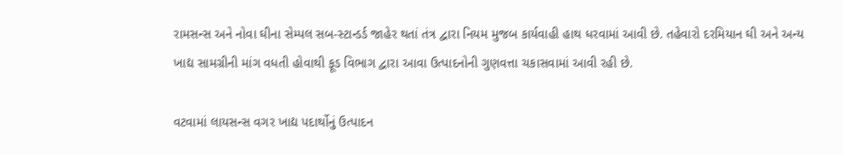રામસન્સ અને નોવા ઘીના સેમ્પલ સબ-સ્ટાન્ડર્ડ જાહેર થતાં તંત્ર દ્વારા નિયમ મુજબ કાર્યવાહી હાથ ધરવામાં આવી છે. તહેવારો દરમિયાન ઘી અને અન્ય ખાદ્ય સામગ્રીની માંગ વધતી હોવાથી ફૂડ વિભાગ દ્વારા આવા ઉત્પાદનોની ગુણવત્તા ચકાસવામાં આવી રહી છે.

વટવામાં લાયસન્સ વગર ખાદ્ય પદાર્થોનું ઉત્પાદન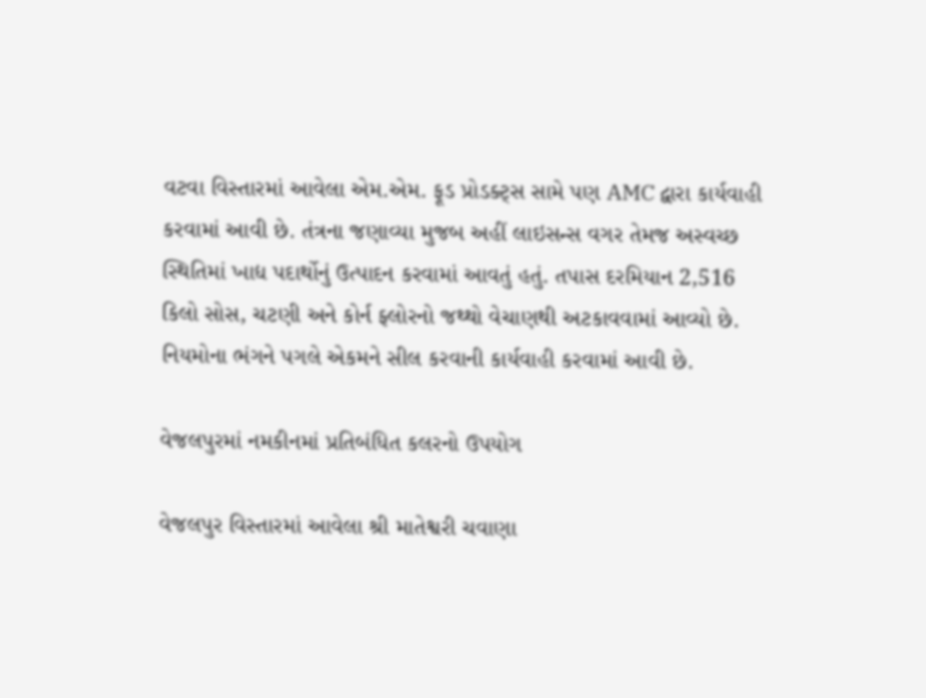વટવા વિસ્તારમાં આવેલા એમ.એમ. ફૂડ પ્રોડક્ટ્સ સામે પણ AMC દ્વારા કાર્યવાહી કરવામાં આવી છે. તંત્રના જણાવ્યા મુજબ અહીં લાઇસન્સ વગર તેમજ અસ્વચ્છ સ્થિતિમાં ખાદ્ય પદાર્થોનું ઉત્પાદન કરવામાં આવતું હતું. તપાસ દરમિયાન 2,516 કિલો સોસ, ચટણી અને કોર્ન ફ્લોરનો જથ્થો વેચાણથી અટકાવવામાં આવ્યો છે. નિયમોના ભંગને પગલે એકમને સીલ કરવાની કાર્યવાહી કરવામાં આવી છે.

વેજલપુરમાં નમકીનમાં પ્રતિબંધિત કલરનો ઉપયોગ

વેજલપુર વિસ્તારમાં આવેલા શ્રી માતેશ્વરી ચવાણા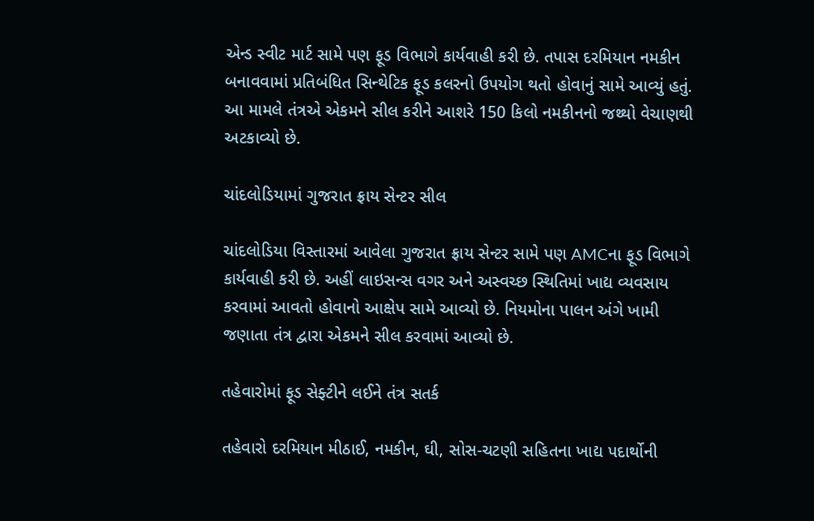એન્ડ સ્વીટ માર્ટ સામે પણ ફૂડ વિભાગે કાર્યવાહી કરી છે. તપાસ દરમિયાન નમકીન બનાવવામાં પ્રતિબંધિત સિન્થેટિક ફૂડ કલરનો ઉપયોગ થતો હોવાનું સામે આવ્યું હતું. આ મામલે તંત્રએ એકમને સીલ કરીને આશરે 150 કિલો નમકીનનો જથ્થો વેચાણથી અટકાવ્યો છે.

ચાંદલોડિયામાં ગુજરાત ફ્રાય સેન્ટર સીલ

ચાંદલોડિયા વિસ્તારમાં આવેલા ગુજરાત ફ્રાય સેન્ટર સામે પણ AMCના ફૂડ વિભાગે કાર્યવાહી કરી છે. અહીં લાઇસન્સ વગર અને અસ્વચ્છ સ્થિતિમાં ખાદ્ય વ્યવસાય કરવામાં આવતો હોવાનો આક્ષેપ સામે આવ્યો છે. નિયમોના પાલન અંગે ખામી જણાતા તંત્ર દ્વારા એકમને સીલ કરવામાં આવ્યો છે.

તહેવારોમાં ફૂડ સેફ્ટીને લઈને તંત્ર સતર્ક

તહેવારો દરમિયાન મીઠાઈ, નમકીન, ઘી, સોસ-ચટણી સહિતના ખાદ્ય પદાર્થોની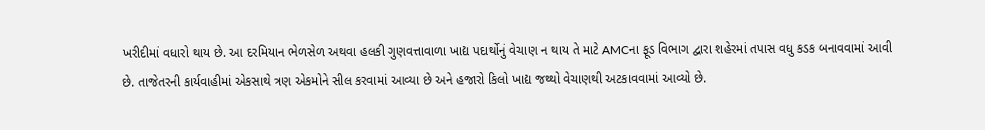ખરીદીમાં વધારો થાય છે. આ દરમિયાન ભેળસેળ અથવા હલકી ગુણવત્તાવાળા ખાદ્ય પદાર્થોનું વેચાણ ન થાય તે માટે AMCના ફૂડ વિભાગ દ્વારા શહેરમાં તપાસ વધુ કડક બનાવવામાં આવી છે. તાજેતરની કાર્યવાહીમાં એકસાથે ત્રણ એકમોને સીલ કરવામાં આવ્યા છે અને હજારો કિલો ખાદ્ય જથ્થો વેચાણથી અટકાવવામાં આવ્યો છે.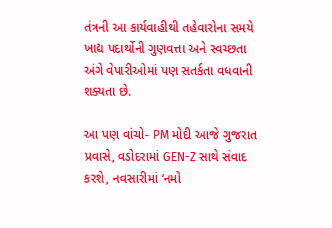તંત્રની આ કાર્યવાહીથી તહેવારોના સમયે ખાદ્ય પદાર્થોની ગુણવત્તા અને સ્વચ્છતા અંગે વેપારીઓમાં પણ સતર્કતા વધવાની શક્યતા છે.

આ પણ વાંચો- PM મોદી આજે ગુજરાત પ્રવાસે, વડોદરામાં GEN-Z સાથે સંવાદ કરશે, નવસારીમાં ‘નમો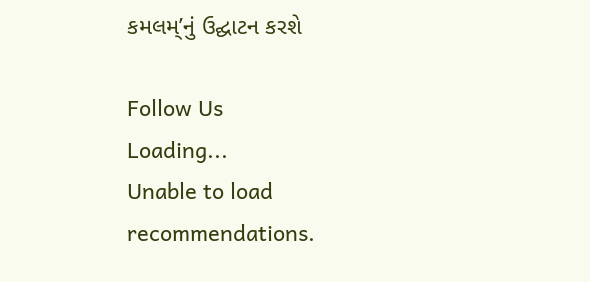કમલમ્’નું ઉદ્ઘાટન કરશે

Follow Us
Loading...
Unable to load recommendations.